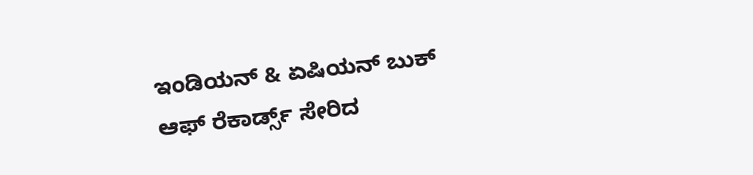ಇಂಡಿಯನ್ & ಏಷಿಯನ್ ಬುಕ್ ಆಫ್ ರೆಕಾರ್ಡ್ಸ್ ಸೇರಿದ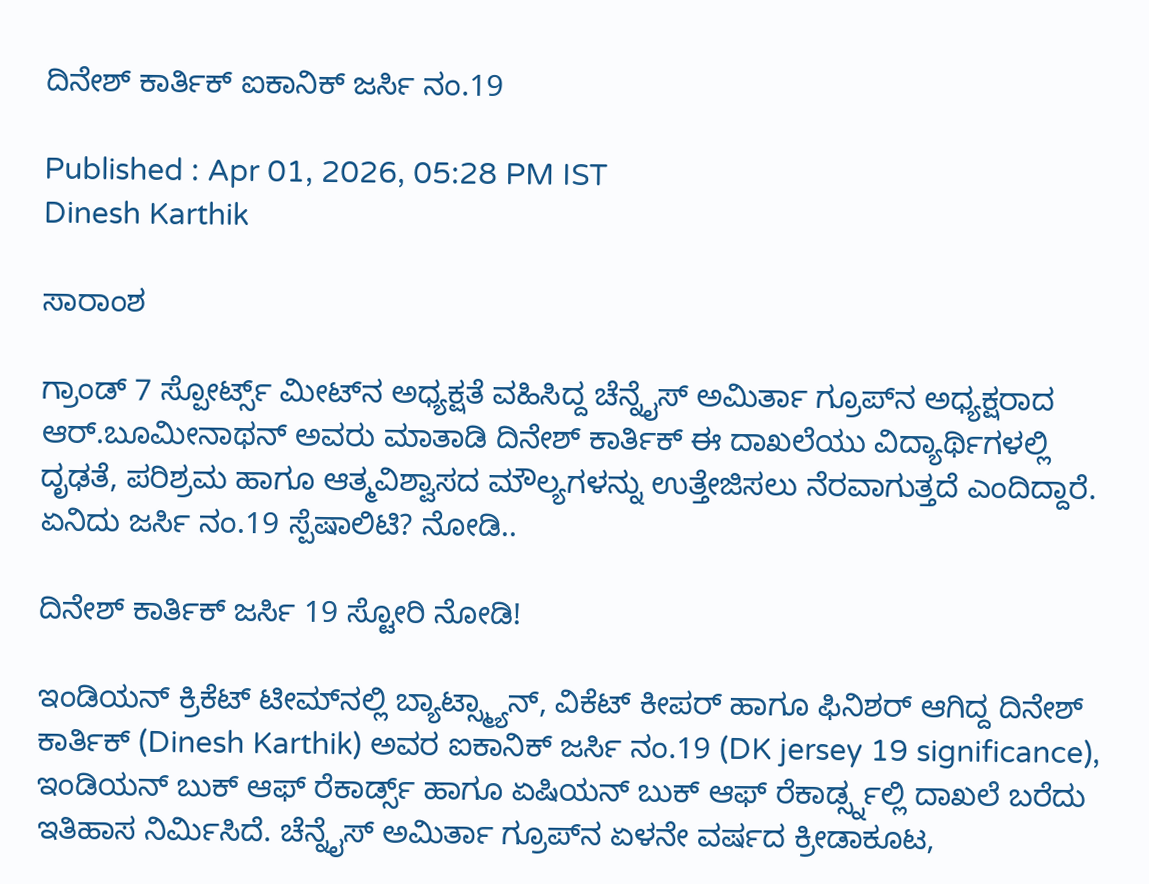ದಿನೇಶ್ ಕಾರ್ತಿಕ್ ಐಕಾನಿಕ್ ಜರ್ಸಿ ನಂ.19

Published : Apr 01, 2026, 05:28 PM IST
Dinesh Karthik

ಸಾರಾಂಶ

ಗ್ರಾಂಡ್ 7 ಸ್ಪೋರ್ಟ್ಸ್ ಮೀಟ್‌ನ ಅಧ್ಯಕ್ಷತೆ ವಹಿಸಿದ್ದ ಚೆನ್ನೈಸ್ ಅಮಿರ್ತಾ ಗ್ರೂಪ್‌ನ ಅಧ್ಯಕ್ಷರಾದ ಆರ್.ಬೂಮೀನಾಥನ್ ಅವರು ಮಾತಾಡಿ ದಿನೇಶ್ ಕಾರ್ತಿಕ್ ಈ ದಾಖಲೆಯು ವಿದ್ಯಾರ್ಥಿಗಳಲ್ಲಿ ದೃಢತೆ, ಪರಿಶ್ರಮ ಹಾಗೂ ಆತ್ಮವಿಶ್ವಾಸದ ಮೌಲ್ಯಗಳನ್ನು ಉತ್ತೇಜಿಸಲು ನೆರವಾಗುತ್ತದೆ ಎಂದಿದ್ದಾರೆ. ಏನಿದು ಜರ್ಸಿ ನಂ.19 ಸ್ಪೆಷಾಲಿಟಿ? ನೋಡಿ..

ದಿನೇಶ್ ಕಾರ್ತಿಕ್ ಜರ್ಸಿ 19 ಸ್ಟೋರಿ ನೋಡಿ!

ಇಂಡಿಯನ್ ಕ್ರಿಕೆಟ್ ಟೀಮ್‌ನಲ್ಲಿ ಬ್ಯಾಟ್ಸ್ಮ್ಯಾನ್, ವಿಕೆಟ್ ಕೀಪರ್ ಹಾಗೂ ಫಿನಿಶರ್ ಆಗಿದ್ದ ದಿನೇಶ್ ಕಾರ್ತಿಕ್ (Dinesh Karthik) ಅವರ ಐಕಾನಿಕ್ ಜರ್ಸಿ ನಂ.19 (DK jersey 19 significance), ಇಂಡಿಯನ್ ಬುಕ್ ಆಫ್ ರೆಕಾರ್ಡ್ಸ್ ಹಾಗೂ ಏಷಿಯನ್ ಬುಕ್ ಆಫ್ ರೆಕಾರ್ಡ್ಸ್ನಲ್ಲಿ ದಾಖಲೆ ಬರೆದು ಇತಿಹಾಸ ನಿರ್ಮಿಸಿದೆ. ಚೆನ್ನೈಸ್ ಅಮಿರ್ತಾ ಗ್ರೂಪ್‌ನ ಏಳನೇ ವರ್ಷದ ಕ್ರೀಡಾಕೂಟ,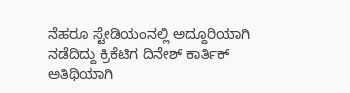ನೆಹರೂ ಸ್ಟೇಡಿಯಂನಲ್ಲಿ ಅದ್ದೂರಿಯಾಗಿ ನಡೆದಿದ್ದು ಕ್ರಿಕೆಟಿಗ ದಿನೇಶ್ ಕಾರ್ತಿಕ್ ಅತಿಥಿಯಾಗಿ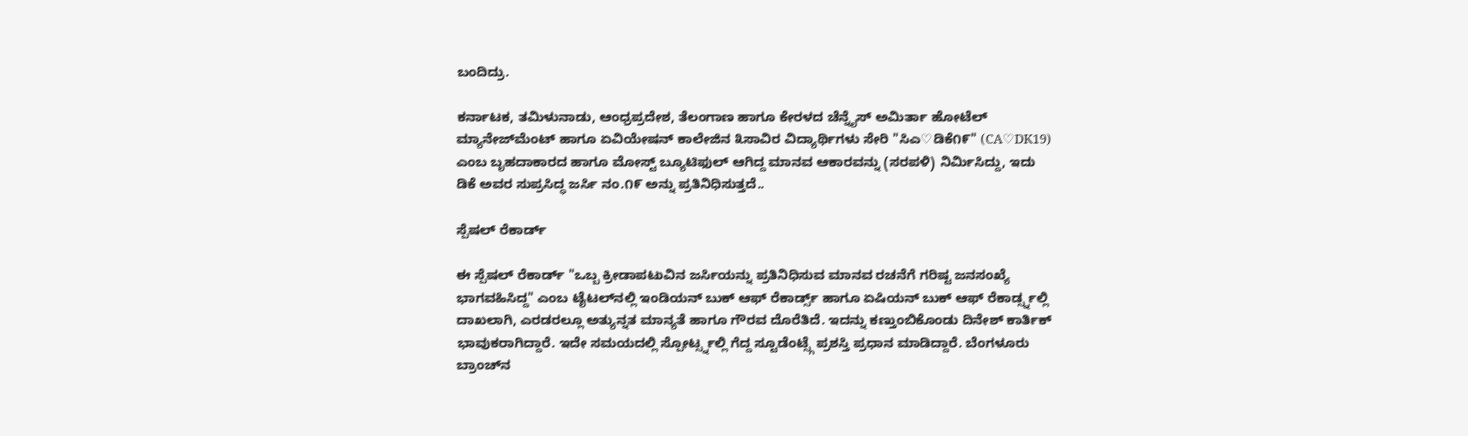ಬಂದಿದ್ರು.

ಕರ್ನಾಟಕ, ತಮಿಳುನಾಡು, ಆಂಧ್ರಪ್ರದೇಶ, ತೆಲಂಗಾಣ ಹಾಗೂ ಕೇರಳದ ಚೆನ್ನೈಸ್ ಅಮಿರ್ತಾ ಹೋಟೆಲ್ ಮ್ಯಾನೇಜ್‌ಮೆಂಟ್ ಹಾಗೂ ಏವಿಯೇಷನ್ ಕಾಲೇಜಿನ ೩ಸಾವಿರ ವಿದ್ಯಾರ್ಥಿಗಳು ಸೇರಿ "ಸಿಎ♡ಡಿಕೆ೧೯" (CA♡DK19) ಎಂಬ ಬೃಹದಾಕಾರದ ಹಾಗೂ ಮೋಸ್ಟ್ ಬ್ಯೂಟಿಫುಲ್ ಆಗಿದ್ದ ಮಾನವ ಆಕಾರವನ್ನು (ಸರಪಳಿ) ನಿರ್ಮಿಸಿದ್ದು, ಇದು ಡಿಕೆ ಅವರ ಸುಪ್ರಸಿದ್ಧ ಜರ್ಸಿ ನಂ.೧೯ ಅನ್ನು ಪ್ರತಿನಿಧಿಸುತ್ತದೆ..

ಸ್ಪೆಷಲ್ ರೆಕಾರ್ಡ್

ಈ ಸ್ಪೆಷಲ್ ರೆಕಾರ್ಡ್ "ಒಬ್ಬ ಕ್ರೀಡಾಪಟುವಿನ ಜರ್ಸಿಯನ್ನು ಪ್ರತಿನಿಧಿಸುವ ಮಾನವ ರಚನೆಗೆ ಗರಿಷ್ಟ ಜನಸಂಖ್ಯೆ ಭಾಗವಹಿಸಿದ್ದ" ಎಂಬ ಟೈಟಲ್‌ನಲ್ಲಿ ಇಂಡಿಯನ್ ಬುಕ್ ಆಫ್ ರೆಕಾರ್ಡ್ಸ್ ಹಾಗೂ ಏಷಿಯನ್ ಬುಕ್ ಆಫ್ ರೆಕಾರ್ಡ್ಸ್ನಲ್ಲಿ ದಾಖಲಾಗಿ, ಎರಡರಲ್ಲೂ ಅತ್ಯುನ್ನತ ಮಾನ್ಯತೆ ಹಾಗೂ ಗೌರವ ದೊರೆತಿದೆ. ಇದನ್ನು ಕಣ್ತುಂಬಿಕೊಂಡು ದಿನೇಶ್ ಕಾರ್ತಿಕ್ ಭಾವುಕರಾಗಿದ್ದಾರೆ. ಇದೇ ಸಮಯದಲ್ಲಿ ಸ್ಪೋರ್ಟ್ಸ್ನಲ್ಲಿ ಗೆದ್ದ ಸ್ಟೂಡೆಂಟ್ಸ್ಗೆ ಪ್ರಶಸ್ತಿ ಪ್ರಧಾನ ಮಾಡಿದ್ದಾರೆ. ಬೆಂಗಳೂರು ಬ್ರಾಂಚ್‌ನ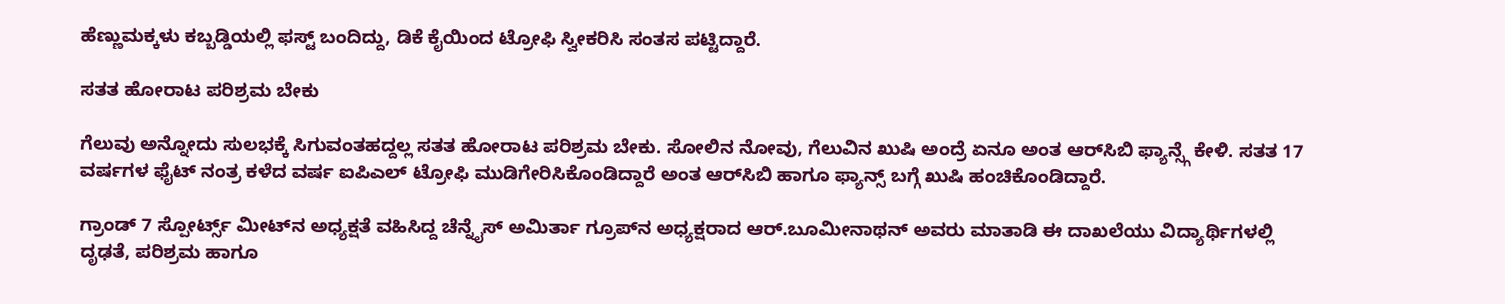ಹೆಣ್ಣುಮಕ್ಕಳು ಕಬ್ಬಡ್ಡಿಯಲ್ಲಿ ಫಸ್ಟ್ ಬಂದಿದ್ದು, ಡಿಕೆ ಕೈಯಿಂದ ಟ್ರೋಫಿ ಸ್ವೀಕರಿಸಿ ಸಂತಸ ಪಟ್ಟಿದ್ದಾರೆ.

ಸತತ ಹೋರಾಟ ಪರಿಶ್ರಮ ಬೇಕು

ಗೆಲುವು ಅನ್ನೋದು ಸುಲಭಕ್ಕೆ ಸಿಗುವಂತಹದ್ದಲ್ಲ ಸತತ ಹೋರಾಟ ಪರಿಶ್ರಮ ಬೇಕು. ಸೋಲಿನ ನೋವು, ಗೆಲುವಿನ ಖುಷಿ ಅಂದ್ರೆ ಏನೂ ಅಂತ ಆರ್‌ಸಿಬಿ ಫ್ಯಾನ್ಸ್ಗೆ ಕೇಳಿ. ಸತತ 17 ವರ್ಷಗಳ ಫೈಟ್ ನಂತ್ರ ಕಳೆದ ವರ್ಷ ಐಪಿಎಲ್ ಟ್ರೋಫಿ ಮುಡಿಗೇರಿಸಿಕೊಂಡಿದ್ದಾರೆ ಅಂತ ಆರ್‌ಸಿಬಿ ಹಾಗೂ ಫ್ಯಾನ್ಸ್ ಬಗ್ಗೆ ಖುಷಿ ಹಂಚಿಕೊಂಡಿದ್ದಾರೆ.

ಗ್ರಾಂಡ್ 7 ಸ್ಪೋರ್ಟ್ಸ್ ಮೀಟ್‌ನ ಅಧ್ಯಕ್ಷತೆ ವಹಿಸಿದ್ದ ಚೆನ್ನೈಸ್ ಅಮಿರ್ತಾ ಗ್ರೂಪ್‌ನ ಅಧ್ಯಕ್ಷರಾದ ಆರ್.ಬೂಮೀನಾಥನ್ ಅವರು ಮಾತಾಡಿ ಈ ದಾಖಲೆಯು ವಿದ್ಯಾರ್ಥಿಗಳಲ್ಲಿ ದೃಢತೆ, ಪರಿಶ್ರಮ ಹಾಗೂ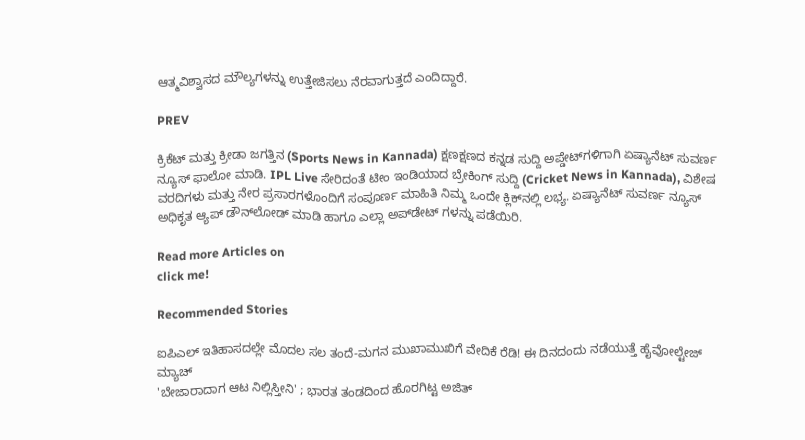ಆತ್ಮವಿಶ್ವಾಸದ ಮೌಲ್ಯಗಳನ್ನು ಉತ್ತೇಜಿಸಲು ನೆರವಾಗುತ್ತದೆ ಎಂದಿದ್ದಾರೆ.

PREV

ಕ್ರಿಕೆಟ್ ಮತ್ತು ಕ್ರೀಡಾ ಜಗತ್ತಿನ (Sports News in Kannada) ಕ್ಷಣಕ್ಷಣದ ಕನ್ನಡ ಸುದ್ದಿ ಅಪ್ಡೇಟ್‌ಗಳಿಗಾಗಿ ಏಷ್ಯಾನೆಟ್ ಸುವರ್ಣ ನ್ಯೂಸ್‌ ಫಾಲೋ ಮಾಡಿ. IPL Live ಸೇರಿದಂತೆ ಟೀಂ ಇಂಡಿಯಾದ ಬ್ರೇಕಿಂಗ್ ಸುದ್ದಿ (Cricket News in Kannada), ವಿಶೇಷ ವರದಿಗಳು ಮತ್ತು ನೇರ ಪ್ರಸಾರಗಳೊಂದಿಗೆ ಸಂಪೂರ್ಣ ಮಾಹಿತಿ ನಿಮ್ಮ ಒಂದೇ ಕ್ಲಿಕ್‌ನಲ್ಲಿ ಲಭ್ಯ. ಏಷ್ಯಾನೆಟ್ ಸುವರ್ಣ ನ್ಯೂಸ್ ಅಧಿಕೃತ ಆ್ಯಪ್ ಡೌನ್‌ಲೋಡ್ ಮಾಡಿ ಹಾಗೂ ಎಲ್ಲಾ ಅಪ್‌ಡೇಟ್ ಗಳನ್ನು ಪಡೆಯಿರಿ.

Read more Articles on
click me!

Recommended Stories

ಐಪಿಎಲ್ ಇತಿಹಾಸದಲ್ಲೇ ಮೊದಲ ಸಲ ತಂದೆ-ಮಗನ ಮುಖಾಮುಖಿಗೆ ವೇದಿಕೆ ರೆಡಿ! ಈ ದಿನದಂದು ನಡೆಯುತ್ತೆ ಹೈವೋಲ್ಟೇಜ್ ಮ್ಯಾಚ್
'ಬೇಜಾರಾದಾಗ ಆಟ ನಿಲ್ಲಿಸ್ತೀನಿ' ; ಭಾರತ ತಂಡದಿಂದ ಹೊರಗಿಟ್ಟ ಅಜಿತ್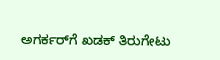ಅಗರ್ಕರ್‌ಗೆ ಖಡಕ್ ತಿರುಗೇಟು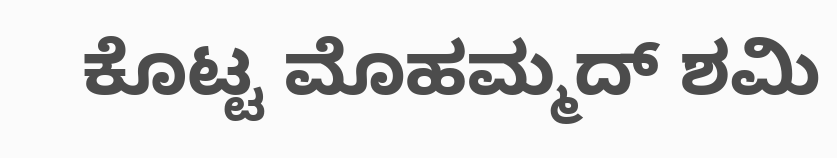ಕೊಟ್ಟ ಮೊಹಮ್ಮದ್ ಶಮಿ